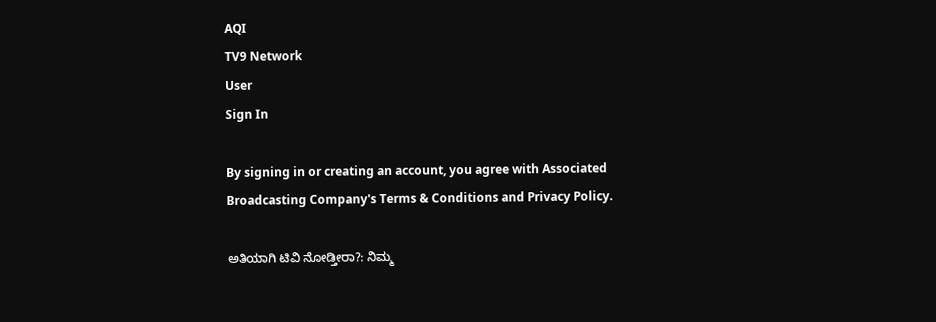AQI
TV9 Network
User
Sign In

By signing in or creating an account, you agree with Associated Broadcasting Company's Terms & Conditions and Privacy Policy.

ಅತಿಯಾಗಿ ಟಿವಿ ನೋಡ್ತೀರಾ?: ನಿಮ್ಮ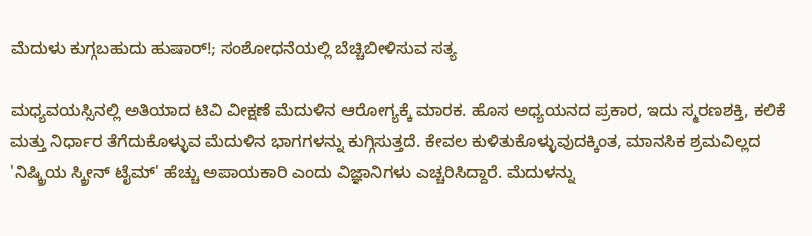ಮೆದುಳು ಕುಗ್ಗಬಹುದು ಹುಷಾರ್!; ಸಂಶೋಧನೆಯಲ್ಲಿ ಬೆಚ್ಚಿಬೀಳಿಸುವ ಸತ್ಯ

ಮಧ್ಯವಯಸ್ಸಿನಲ್ಲಿ ಅತಿಯಾದ ಟಿವಿ ವೀಕ್ಷಣೆ ಮೆದುಳಿನ ಆರೋಗ್ಯಕ್ಕೆ ಮಾರಕ. ಹೊಸ ಅಧ್ಯಯನದ ಪ್ರಕಾರ, ಇದು ಸ್ಮರಣಶಕ್ತಿ, ಕಲಿಕೆ ಮತ್ತು ನಿರ್ಧಾರ ತೆಗೆದುಕೊಳ್ಳುವ ಮೆದುಳಿನ ಭಾಗಗಳನ್ನು ಕುಗ್ಗಿಸುತ್ತದೆ. ಕೇವಲ ಕುಳಿತುಕೊಳ್ಳುವುದಕ್ಕಿಂತ, ಮಾನಸಿಕ ಶ್ರಮವಿಲ್ಲದ 'ನಿಷ್ಕ್ರಿಯ ಸ್ಕ್ರೀನ್ ಟೈಮ್' ಹೆಚ್ಚು ಅಪಾಯಕಾರಿ ಎಂದು ವಿಜ್ಞಾನಿಗಳು ಎಚ್ಚರಿಸಿದ್ದಾರೆ. ಮೆದುಳನ್ನು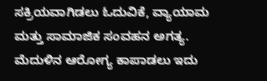ಸಕ್ರಿಯವಾಗಿಡಲು ಓದುವಿಕೆ, ವ್ಯಾಯಾಮ ಮತ್ತು ಸಾಮಾಜಿಕ ಸಂವಹನ ಅಗತ್ಯ. ಮೆದುಳಿನ ಆರೋಗ್ಯ ಕಾಪಾಡಲು ಇದು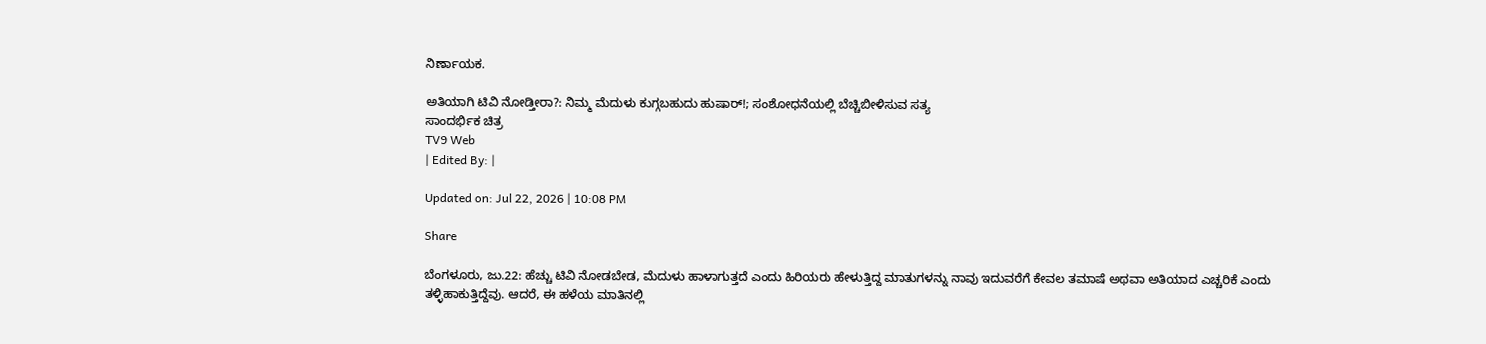ನಿರ್ಣಾಯಕ.

ಅತಿಯಾಗಿ ಟಿವಿ ನೋಡ್ತೀರಾ?: ನಿಮ್ಮ ಮೆದುಳು ಕುಗ್ಗಬಹುದು ಹುಷಾರ್!; ಸಂಶೋಧನೆಯಲ್ಲಿ ಬೆಚ್ಚಿಬೀಳಿಸುವ ಸತ್ಯ
ಸಾಂದರ್ಭಿಕ ಚಿತ್ರ
TV9 Web
| Edited By: |

Updated on: Jul 22, 2026 | 10:08 PM

Share

ಬೆಂಗಳೂರು, ಜು.22: ಹೆಚ್ಚು ಟಿವಿ ನೋಡಬೇಡ, ಮೆದುಳು ಹಾಳಾಗುತ್ತದೆ ಎಂದು ಹಿರಿಯರು ಹೇಳುತ್ತಿದ್ದ ಮಾತುಗಳನ್ನು ನಾವು ಇದುವರೆಗೆ ಕೇವಲ ತಮಾಷೆ ಅಥವಾ ಅತಿಯಾದ ಎಚ್ಚರಿಕೆ ಎಂದು ತಳ್ಳಿಹಾಕುತ್ತಿದ್ದೆವು. ಆದರೆ, ಈ ಹಳೆಯ ಮಾತಿನಲ್ಲಿ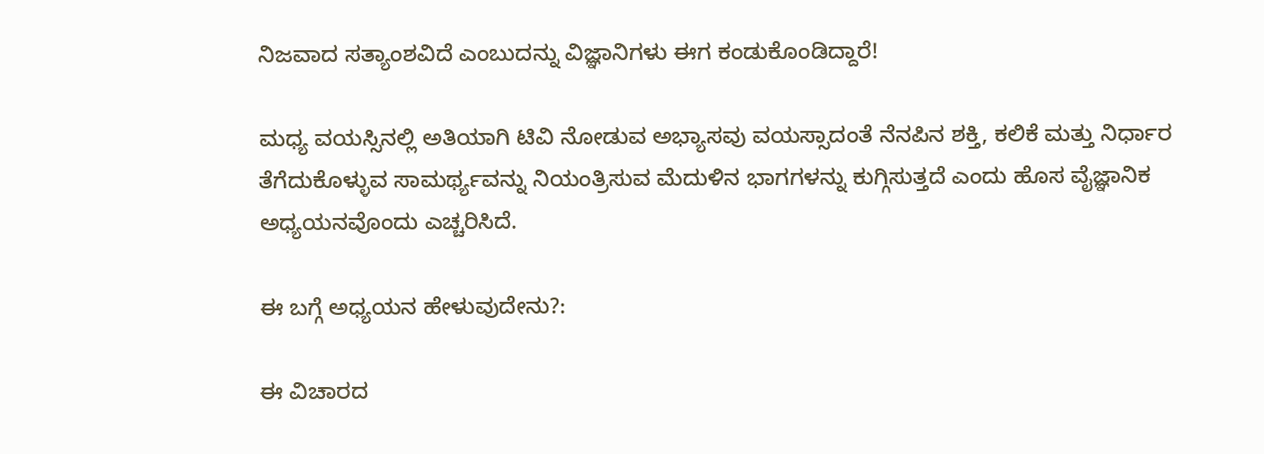ನಿಜವಾದ ಸತ್ಯಾಂಶವಿದೆ ಎಂಬುದನ್ನು ವಿಜ್ಞಾನಿಗಳು ಈಗ ಕಂಡುಕೊಂಡಿದ್ದಾರೆ!

ಮಧ್ಯ ವಯಸ್ಸಿನಲ್ಲಿ ಅತಿಯಾಗಿ ಟಿವಿ ನೋಡುವ ಅಭ್ಯಾಸವು ವಯಸ್ಸಾದಂತೆ ನೆನಪಿನ ಶಕ್ತಿ, ಕಲಿಕೆ ಮತ್ತು ನಿರ್ಧಾರ ತೆಗೆದುಕೊಳ್ಳುವ ಸಾಮರ್ಥ್ಯವನ್ನು ನಿಯಂತ್ರಿಸುವ ಮೆದುಳಿನ ಭಾಗಗಳನ್ನು ಕುಗ್ಗಿಸುತ್ತದೆ ಎಂದು ಹೊಸ ವೈಜ್ಞಾನಿಕ ಅಧ್ಯಯನವೊಂದು ಎಚ್ಚರಿಸಿದೆ.

ಈ ಬಗ್ಗೆ ಅಧ್ಯಯನ ಹೇಳುವುದೇನು?:

ಈ ವಿಚಾರದ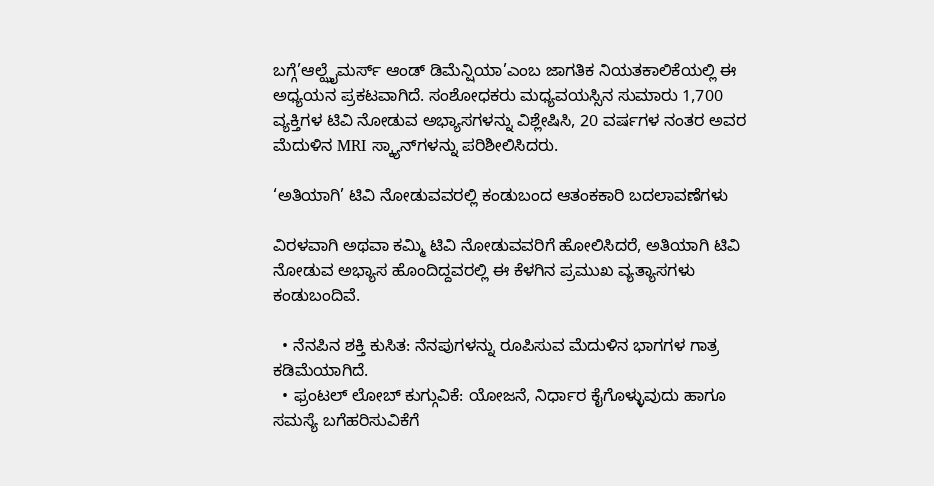ಬಗ್ಗೆ’ಆಲ್ಝೈಮರ್ಸ್ ಆಂಡ್ ಡಿಮೆನ್ಷಿಯಾ’ಎಂಬ ಜಾಗತಿಕ ನಿಯತಕಾಲಿಕೆಯಲ್ಲಿ ಈ ಅಧ್ಯಯನ ಪ್ರಕಟವಾಗಿದೆ. ಸಂಶೋಧಕರು ಮಧ್ಯವಯಸ್ಸಿನ ಸುಮಾರು 1,700 ವ್ಯಕ್ತಿಗಳ ಟಿವಿ ನೋಡುವ ಅಭ್ಯಾಸಗಳನ್ನು ವಿಶ್ಲೇಷಿಸಿ, 20 ವರ್ಷಗಳ ನಂತರ ಅವರ ಮೆದುಳಿನ MRI ಸ್ಕ್ಯಾನ್‌ಗಳನ್ನು ಪರಿಶೀಲಿಸಿದರು.

‘ಅತಿಯಾಗಿ’ ಟಿವಿ ನೋಡುವವರಲ್ಲಿ ಕಂಡುಬಂದ ಆತಂಕಕಾರಿ ಬದಲಾವಣೆಗಳು

ವಿರಳವಾಗಿ ಅಥವಾ ಕಮ್ಮಿ ಟಿವಿ ನೋಡುವವರಿಗೆ ಹೋಲಿಸಿದರೆ, ಅತಿಯಾಗಿ ಟಿವಿ ನೋಡುವ ಅಭ್ಯಾಸ ಹೊಂದಿದ್ದವರಲ್ಲಿ ಈ ಕೆಳಗಿನ ಪ್ರಮುಖ ವ್ಯತ್ಯಾಸಗಳು ಕಂಡುಬಂದಿವೆ.

  • ನೆನಪಿನ ಶಕ್ತಿ ಕುಸಿತ: ನೆನಪುಗಳನ್ನು ರೂಪಿಸುವ ಮೆದುಳಿನ ಭಾಗಗಳ ಗಾತ್ರ ಕಡಿಮೆಯಾಗಿದೆ.
  • ಫ್ರಂಟಲ್ ಲೋಬ್ ಕುಗ್ಗುವಿಕೆ: ಯೋಜನೆ, ನಿರ್ಧಾರ ಕೈಗೊಳ್ಳುವುದು ಹಾಗೂ ಸಮಸ್ಯೆ ಬಗೆಹರಿಸುವಿಕೆಗೆ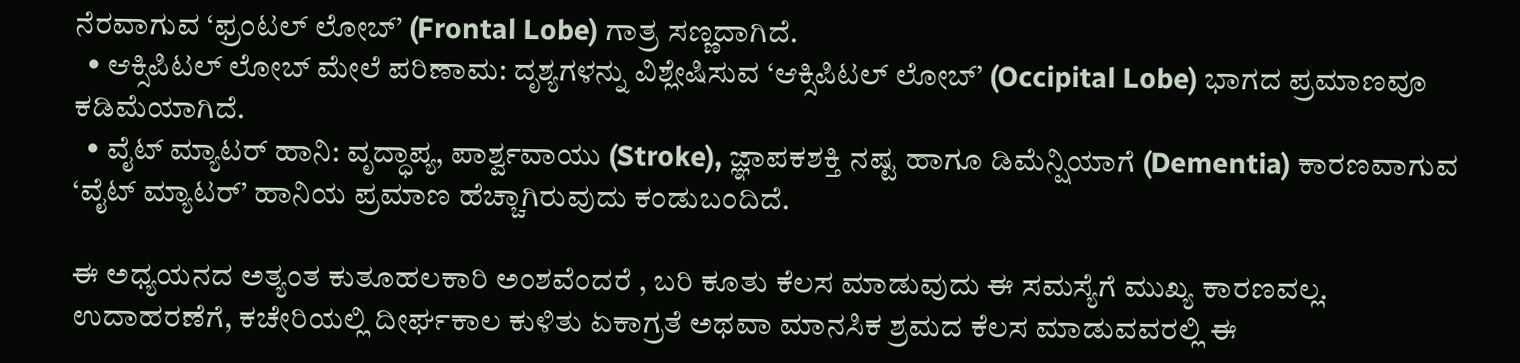ನೆರವಾಗುವ ‘ಫ್ರಂಟಲ್ ಲೋಬ್’ (Frontal Lobe) ಗಾತ್ರ ಸಣ್ಣದಾಗಿದೆ.
  • ಆಕ್ಸಿಪಿಟಲ್ ಲೋಬ್ ಮೇಲೆ ಪರಿಣಾಮ: ದೃಶ್ಯಗಳನ್ನು ವಿಶ್ಲೇಷಿಸುವ ‘ಆಕ್ಸಿಪಿಟಲ್ ಲೋಬ್’ (Occipital Lobe) ಭಾಗದ ಪ್ರಮಾಣವೂ ಕಡಿಮೆಯಾಗಿದೆ.
  • ವೈಟ್ ಮ್ಯಾಟರ್ ಹಾನಿ: ವೃದ್ಧಾಪ್ಯ, ಪಾರ್ಶ್ವವಾಯು (Stroke), ಜ್ಞಾಪಕಶಕ್ತಿ ನಷ್ಟ ಹಾಗೂ ಡಿಮೆನ್ಷಿಯಾಗೆ (Dementia) ಕಾರಣವಾಗುವ ‘ವೈಟ್ ಮ್ಯಾಟರ್’ ಹಾನಿಯ ಪ್ರಮಾಣ ಹೆಚ್ಚಾಗಿರುವುದು ಕಂಡುಬಂದಿದೆ.

ಈ ಅಧ್ಯಯನದ ಅತ್ಯಂತ ಕುತೂಹಲಕಾರಿ ಅಂಶವೆಂದರೆ , ಬರಿ ಕೂತು ಕೆಲಸ ಮಾಡುವುದು ಈ ಸಮಸ್ಯೆಗೆ ಮುಖ್ಯ ಕಾರಣವಲ್ಲ. ಉದಾಹರಣೆಗೆ, ಕಚೇರಿಯಲ್ಲಿ ದೀರ್ಘಕಾಲ ಕುಳಿತು ಏಕಾಗ್ರತೆ ಅಥವಾ ಮಾನಸಿಕ ಶ್ರಮದ ಕೆಲಸ ಮಾಡುವವರಲ್ಲಿ ಈ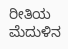ರೀತಿಯ ಮೆದುಳಿನ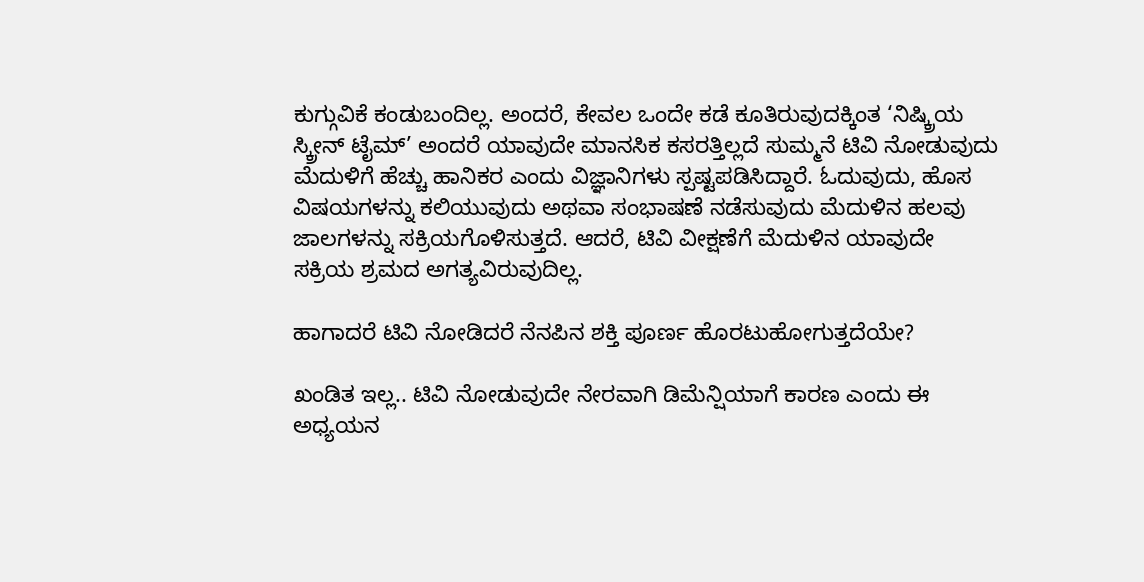ಕುಗ್ಗುವಿಕೆ ಕಂಡುಬಂದಿಲ್ಲ. ಅಂದರೆ, ಕೇವಲ ಒಂದೇ ಕಡೆ ಕೂತಿರುವುದಕ್ಕಿಂತ ‘ನಿಷ್ಕ್ರಿಯ ಸ್ಕ್ರೀನ್ ಟೈಮ್’ ಅಂದರೆ ಯಾವುದೇ ಮಾನಸಿಕ ಕಸರತ್ತಿಲ್ಲದೆ ಸುಮ್ಮನೆ ಟಿವಿ ನೋಡುವುದು ಮೆದುಳಿಗೆ ಹೆಚ್ಚು ಹಾನಿಕರ ಎಂದು ವಿಜ್ಞಾನಿಗಳು ಸ್ಪಷ್ಟಪಡಿಸಿದ್ದಾರೆ. ಓದುವುದು, ಹೊಸ ವಿಷಯಗಳನ್ನು ಕಲಿಯುವುದು ಅಥವಾ ಸಂಭಾಷಣೆ ನಡೆಸುವುದು ಮೆದುಳಿನ ಹಲವು ಜಾಲಗಳನ್ನು ಸಕ್ರಿಯಗೊಳಿಸುತ್ತದೆ. ಆದರೆ, ಟಿವಿ ವೀಕ್ಷಣೆಗೆ ಮೆದುಳಿನ ಯಾವುದೇ ಸಕ್ರಿಯ ಶ್ರಮದ ಅಗತ್ಯವಿರುವುದಿಲ್ಲ.

ಹಾಗಾದರೆ ಟಿವಿ ನೋಡಿದರೆ ನೆನಪಿನ ಶಕ್ತಿ ಪೂರ್ಣ ಹೊರಟುಹೋಗುತ್ತದೆಯೇ?

ಖಂಡಿತ ಇಲ್ಲ.. ಟಿವಿ ನೋಡುವುದೇ ನೇರವಾಗಿ ಡಿಮೆನ್ಷಿಯಾಗೆ ಕಾರಣ ಎಂದು ಈ ಅಧ್ಯಯನ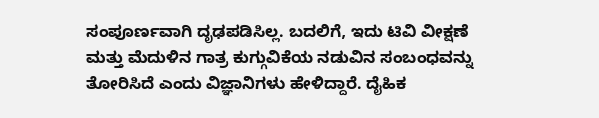ಸಂಪೂರ್ಣವಾಗಿ ದೃಢಪಡಿಸಿಲ್ಲ. ಬದಲಿಗೆ, ಇದು ಟಿವಿ ವೀಕ್ಷಣೆ ಮತ್ತು ಮೆದುಳಿನ ಗಾತ್ರ ಕುಗ್ಗುವಿಕೆಯ ನಡುವಿನ ಸಂಬಂಧವನ್ನು ತೋರಿಸಿದೆ ಎಂದು ವಿಜ್ಞಾನಿಗಳು ಹೇಳಿದ್ದಾರೆ. ದೈಹಿಕ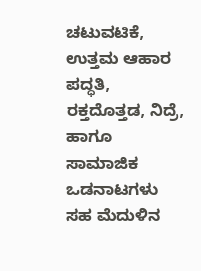ಚಟುವಟಿಕೆ, ಉತ್ತಮ ಆಹಾರ ಪದ್ಧತಿ, ರಕ್ತದೊತ್ತಡ, ನಿದ್ರೆ, ಹಾಗೂ ಸಾಮಾಜಿಕ ಒಡನಾಟಗಳು ಸಹ ಮೆದುಳಿನ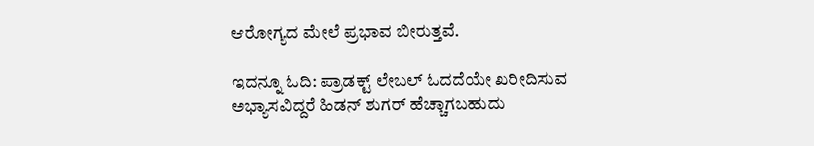ಆರೋಗ್ಯದ ಮೇಲೆ ಪ್ರಭಾವ ಬೀರುತ್ತವೆ.

ಇದನ್ನೂ ಓದಿ: ಪ್ರಾಡಕ್ಟ್ ಲೇಬಲ್ ಓದದೆಯೇ ಖರೀದಿಸುವ ಅಭ್ಯಾಸವಿದ್ದರೆ ಹಿಡನ್ ಶುಗರ್ ಹೆಚ್ಚಾಗಬಹುದು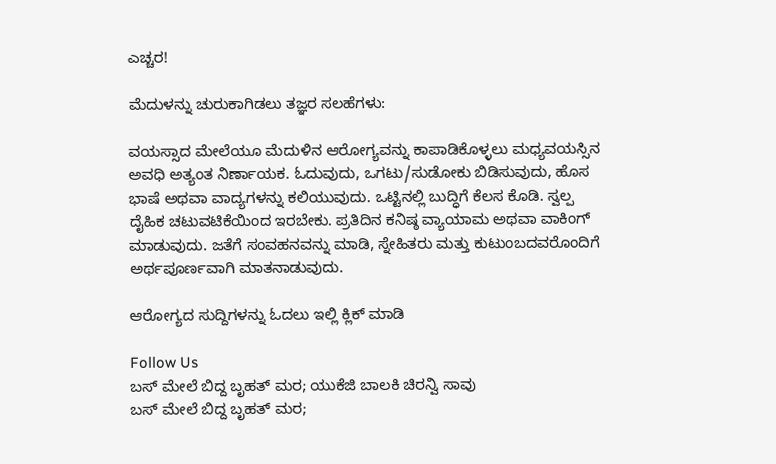ಎಚ್ಚರ!

ಮೆದುಳನ್ನು ಚುರುಕಾಗಿಡಲು ತಜ್ಞರ ಸಲಹೆಗಳು:

ವಯಸ್ಸಾದ ಮೇಲೆಯೂ ಮೆದುಳಿನ ಆರೋಗ್ಯವನ್ನು ಕಾಪಾಡಿಕೊಳ್ಳಲು ಮಧ್ಯವಯಸ್ಸಿನ ಅವಧಿ ಅತ್ಯಂತ ನಿರ್ಣಾಯಕ. ಓದುವುದು, ಒಗಟು/ಸುಡೋಕು ಬಿಡಿಸುವುದು, ಹೊಸ ಭಾಷೆ ಅಥವಾ ವಾದ್ಯಗಳನ್ನು ಕಲಿಯುವುದು. ಒಟ್ಟಿನಲ್ಲಿ ಬುದ್ಧಿಗೆ ಕೆಲಸ ಕೊಡಿ. ಸ್ವಲ್ಪ ದೈಹಿಕ ಚಟುವಟಿಕೆಯಿಂದ ಇರಬೇಕು. ಪ್ರತಿದಿನ ಕನಿಷ್ಠ ವ್ಯಾಯಾಮ ಅಥವಾ ವಾಕಿಂಗ್ ಮಾಡುವುದು. ಜತೆಗೆ ಸಂವಹನವನ್ನು ಮಾಡಿ, ಸ್ನೇಹಿತರು ಮತ್ತು ಕುಟುಂಬದವರೊಂದಿಗೆ ಅರ್ಥಪೂರ್ಣವಾಗಿ ಮಾತನಾಡುವುದು.

ಆರೋಗ್ಯದ ಸುದ್ದಿಗಳನ್ನು ಓದಲು ಇಲ್ಲಿ ಕ್ಲಿಕ್ ಮಾಡಿ

Follow Us
ಬಸ್ ಮೇಲೆ ಬಿದ್ದ ಬೃಹತ್ ಮರ; ಯುಕೆಜಿ ಬಾಲಕಿ ಚಿರನ್ವಿ ಸಾವು
ಬಸ್ ಮೇಲೆ ಬಿದ್ದ ಬೃಹತ್ ಮರ;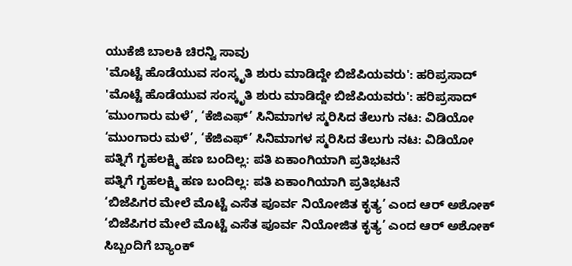ಯುಕೆಜಿ ಬಾಲಕಿ ಚಿರನ್ವಿ ಸಾವು
'ಮೊಟ್ಟೆ ಹೊಡೆಯುವ ಸಂಸ್ಕೃತಿ ಶುರು ಮಾಡಿದ್ದೇ ಬಿಜೆಪಿಯವರು': ಹರಿಪ್ರಸಾದ್
'ಮೊಟ್ಟೆ ಹೊಡೆಯುವ ಸಂಸ್ಕೃತಿ ಶುರು ಮಾಡಿದ್ದೇ ಬಿಜೆಪಿಯವರು': ಹರಿಪ್ರಸಾದ್
‘ಮುಂಗಾರು ಮಳೆ’, ‘ಕೆಜಿಎಫ್’ ಸಿನಿಮಾಗಳ ಸ್ಮರಿಸಿದ ತೆಲುಗು ನಟ: ವಿಡಿಯೋ
‘ಮುಂಗಾರು ಮಳೆ’, ‘ಕೆಜಿಎಫ್’ ಸಿನಿಮಾಗಳ ಸ್ಮರಿಸಿದ ತೆಲುಗು ನಟ: ವಿಡಿಯೋ
ಪತ್ನಿಗೆ ಗೃಹಲಕ್ಷ್ಮಿ ಹಣ ಬಂದಿಲ್ಲ: ಪತಿ ಏಕಾಂಗಿಯಾಗಿ ಪ್ರತಿಭಟನೆ
ಪತ್ನಿಗೆ ಗೃಹಲಕ್ಷ್ಮಿ ಹಣ ಬಂದಿಲ್ಲ: ಪತಿ ಏಕಾಂಗಿಯಾಗಿ ಪ್ರತಿಭಟನೆ
‘ಬಿಜೆಪಿಗರ ಮೇಲೆ ಮೊಟ್ಟೆ ಎಸೆತ ಪೂರ್ವ ನಿಯೋಜಿತ ಕೃತ್ಯ’ ಎಂದ ಆರ್ ಅಶೋಕ್
‘ಬಿಜೆಪಿಗರ ಮೇಲೆ ಮೊಟ್ಟೆ ಎಸೆತ ಪೂರ್ವ ನಿಯೋಜಿತ ಕೃತ್ಯ’ ಎಂದ ಆರ್ ಅಶೋಕ್
ಸಿಬ್ಬಂದಿಗೆ ಬ್ಯಾಂಕ್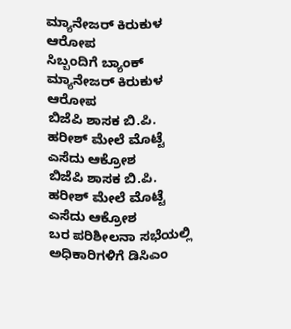ಮ್ಯಾನೇಜರ್ ಕಿರುಕುಳ ಆರೋಪ
ಸಿಬ್ಬಂದಿಗೆ ಬ್ಯಾಂಕ್ ಮ್ಯಾನೇಜರ್ ಕಿರುಕುಳ ಆರೋಪ
ಬಿಜೆಪಿ ಶಾಸಕ ಬಿ.ಪಿ. ಹರೀಶ್‌ ಮೇಲೆ ಮೊಟ್ಟೆ ಎಸೆದು ಆಕ್ರೋಶ
ಬಿಜೆಪಿ ಶಾಸಕ ಬಿ.ಪಿ. ಹರೀಶ್‌ ಮೇಲೆ ಮೊಟ್ಟೆ ಎಸೆದು ಆಕ್ರೋಶ
ಬರ ಪರಿಶೀಲನಾ ಸಭೆಯಲ್ಲಿ ಅಧಿಕಾರಿಗಳಿಗೆ ಡಿಸಿಎಂ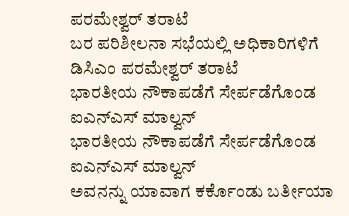ಪರಮೇಶ್ವರ್ ತರಾಟೆ
ಬರ ಪರಿಶೀಲನಾ ಸಭೆಯಲ್ಲಿ ಅಧಿಕಾರಿಗಳಿಗೆ ಡಿಸಿಎಂ ಪರಮೇಶ್ವರ್ ತರಾಟೆ
ಭಾರತೀಯ ನೌಕಾಪಡೆಗೆ ಸೇರ್ಪಡೆಗೊಂಡ ಐಎನ್ಎಸ್ ಮಾಲ್ವನ್
ಭಾರತೀಯ ನೌಕಾಪಡೆಗೆ ಸೇರ್ಪಡೆಗೊಂಡ ಐಎನ್ಎಸ್ ಮಾಲ್ವನ್
ಅವನನ್ನು ಯಾವಾಗ ಕರ್ಕೊಂಡು ಬರ್ತೀಯಾ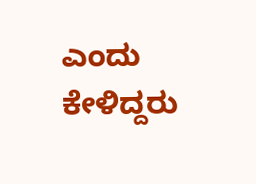ಎಂದು ಕೇಳಿದ್ದರು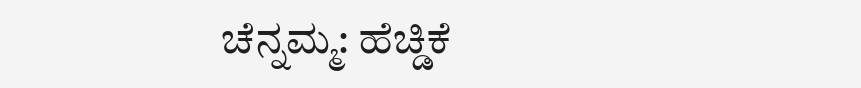ಚೆನ್ನಮ್ಮ: ಹೆಚ್ಡಿಕೆ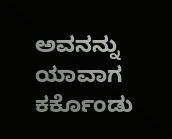ಅವನನ್ನು ಯಾವಾಗ ಕರ್ಕೊಂಡು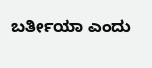ಬರ್ತೀಯಾ ಎಂದು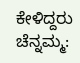ಕೇಳಿದ್ದರು ಚೆನ್ನಮ್ಮ: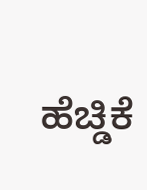ಹೆಚ್ಡಿಕೆ